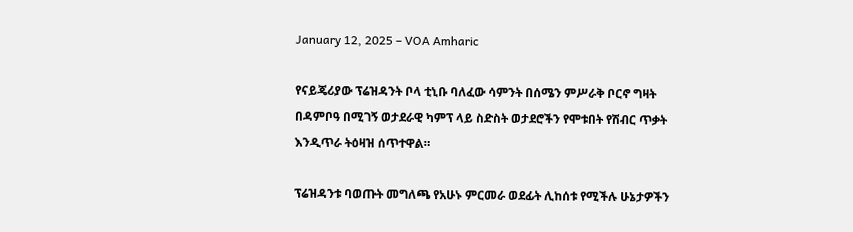January 12, 2025 – VOA Amharic

የናይጄሪያው ፕሬዝዳንት ቦላ ቲኒቡ ባለፈው ሳምንት በሰሜን ምሥራቅ ቦርኖ ግዛት በዳምቦዓ በሚገኝ ወታደራዊ ካምፕ ላይ ስድስት ወታደሮችን የሞቱበት የሽብር ጥቃት እንዲጥራ ትዕዛዝ ሰጥተዋል።

ፕሬዝዳንቱ ባወጡት መግለጫ የአሁኑ ምርመራ ወደፊት ሊከሰቱ የሚችሉ ሁኔታዎችን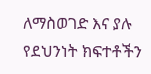ለማስወገድ እና ያሉ  የደህንነት ክፍተቶችን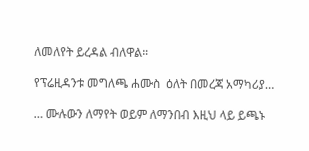ለመለየት ይረዳል ብለዋል።

የፕሬዚዳንቱ መግለጫ ሐሙስ  ዕለት በመረጃ አማካሪያ…

… ሙሉውን ለማየት ወይም ለማንበብ እዚህ ላይ ይጫኑ